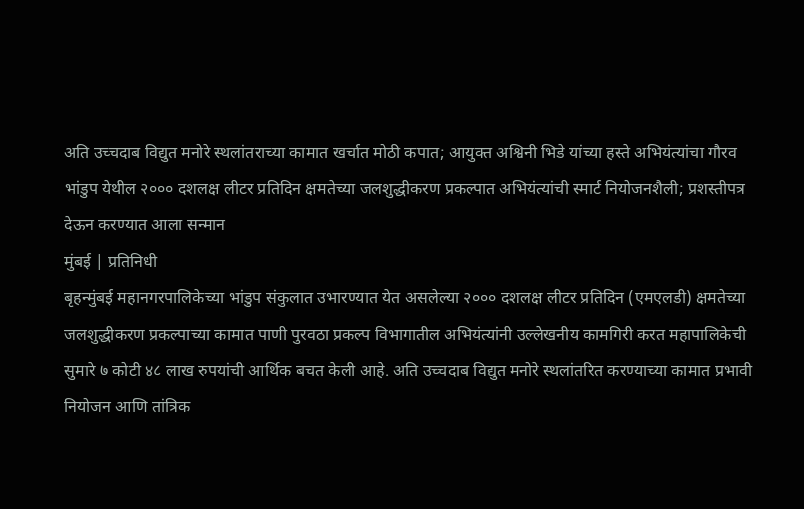अति उच्चदाब विद्युत मनोरे स्थलांतराच्या कामात खर्चात मोठी कपात; आयुक्त अश्विनी भिडे यांच्या हस्ते अभियंत्यांचा गौरव
भांडुप येथील २००० दशलक्ष लीटर प्रतिदिन क्षमतेच्या जलशुद्धीकरण प्रकल्पात अभियंत्यांची स्मार्ट नियोजनशैली; प्रशस्तीपत्र देऊन करण्यात आला सन्मान
मुंबई | प्रतिनिधी
बृहन्मुंबई महानगरपालिकेच्या भांडुप संकुलात उभारण्यात येत असलेल्या २००० दशलक्ष लीटर प्रतिदिन (एमएलडी) क्षमतेच्या जलशुद्धीकरण प्रकल्पाच्या कामात पाणी पुरवठा प्रकल्प विभागातील अभियंत्यांनी उल्लेखनीय कामगिरी करत महापालिकेची सुमारे ७ कोटी ४८ लाख रुपयांची आर्थिक बचत केली आहे. अति उच्चदाब विद्युत मनोरे स्थलांतरित करण्याच्या कामात प्रभावी नियोजन आणि तांत्रिक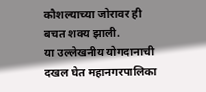कौशल्याच्या जोरावर ही बचत शक्य झाली.
या उल्लेखनीय योगदानाची दखल घेत महानगरपालिका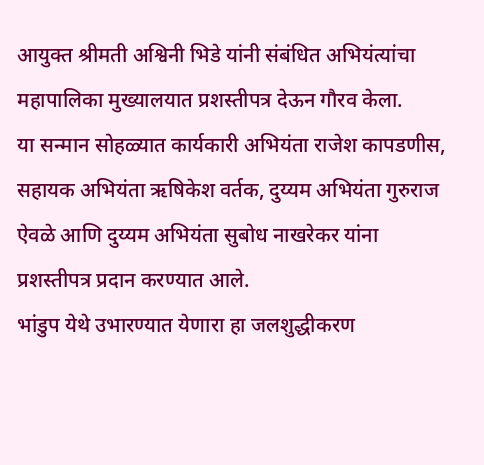आयुक्त श्रीमती अश्विनी भिडे यांनी संबंधित अभियंत्यांचा महापालिका मुख्यालयात प्रशस्तीपत्र देऊन गौरव केला.
या सन्मान सोहळ्यात कार्यकारी अभियंता राजेश कापडणीस, सहायक अभियंता ऋषिकेश वर्तक, दुय्यम अभियंता गुरुराज ऐवळे आणि दुय्यम अभियंता सुबोध नाखरेकर यांना प्रशस्तीपत्र प्रदान करण्यात आले.
भांडुप येथे उभारण्यात येणारा हा जलशुद्धीकरण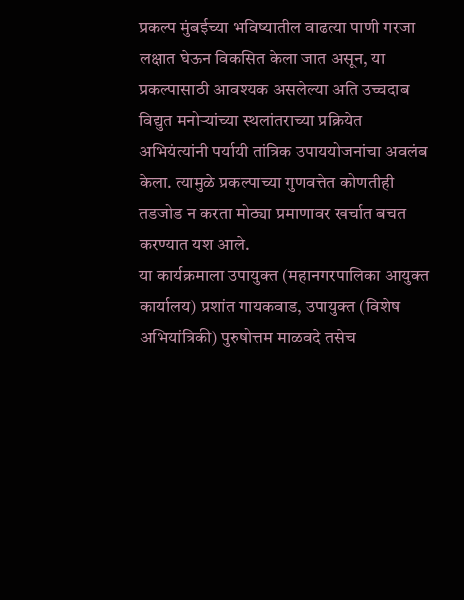प्रकल्प मुंबईच्या भविष्यातील वाढत्या पाणी गरजा लक्षात घेऊन विकसित केला जात असून, या प्रकल्पासाठी आवश्यक असलेल्या अति उच्चदाब विद्युत मनोऱ्यांच्या स्थलांतराच्या प्रक्रियेत अभियंत्यांनी पर्यायी तांत्रिक उपाययोजनांचा अवलंब केला. त्यामुळे प्रकल्पाच्या गुणवत्तेत कोणतीही तडजोड न करता मोठ्या प्रमाणावर खर्चात बचत करण्यात यश आले.
या कार्यक्रमाला उपायुक्त (महानगरपालिका आयुक्त कार्यालय) प्रशांत गायकवाड, उपायुक्त (विशेष अभियांत्रिकी) पुरुषोत्तम माळवदे तसेच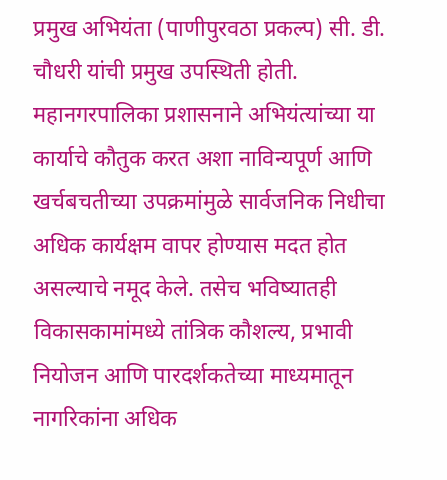प्रमुख अभियंता (पाणीपुरवठा प्रकल्प) सी. डी. चौधरी यांची प्रमुख उपस्थिती होती.
महानगरपालिका प्रशासनाने अभियंत्यांच्या या कार्याचे कौतुक करत अशा नाविन्यपूर्ण आणि खर्चबचतीच्या उपक्रमांमुळे सार्वजनिक निधीचा अधिक कार्यक्षम वापर होण्यास मदत होत असल्याचे नमूद केले. तसेच भविष्यातही विकासकामांमध्ये तांत्रिक कौशल्य, प्रभावी नियोजन आणि पारदर्शकतेच्या माध्यमातून नागरिकांना अधिक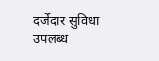दर्जेदार सुविधा उपलब्ध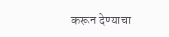करून देण्याचा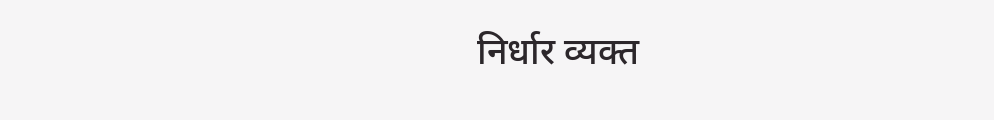निर्धार व्यक्त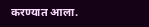करण्यात आला.